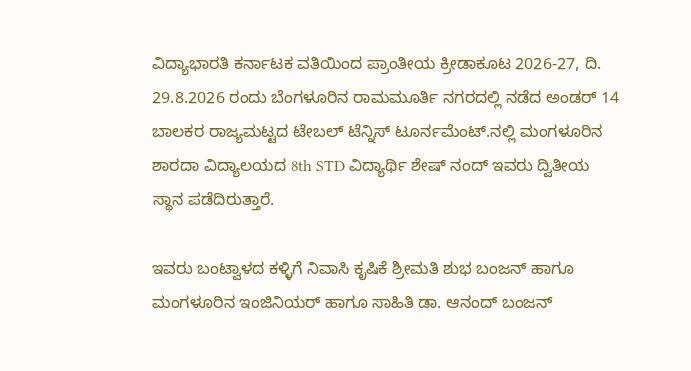ವಿದ್ಯಾಭಾರತಿ ಕರ್ನಾಟಕ ವತಿಯಿಂದ ಪ್ರಾಂತೀಯ ಕ್ರೀಡಾಕೂಟ 2026-27, ದಿ. 29.8.2026 ರಂದು ಬೆಂಗಳೂರಿನ ರಾಮಮೂರ್ತಿ ನಗರದಲ್ಲಿ ನಡೆದ ಅಂಡರ್ 14 ಬಾಲಕರ ರಾಜ್ಯಮಟ್ಟದ ಟೇಬಲ್ ಟೆನ್ನಿಸ್ ಟೂರ್ನಮೆಂಟ್.ನಲ್ಲಿ ಮಂಗಳೂರಿನ ಶಾರದಾ ವಿದ್ಯಾಲಯದ 8th STD ವಿದ್ಯಾರ್ಥಿ ಶೇಷ್ ನಂದ್ ಇವರು ದ್ವಿತೀಯ ಸ್ಥಾನ ಪಡೆದಿರುತ್ತಾರೆ.

ಇವರು ಬಂಟ್ವಾಳದ ಕಳ್ಳಿಗೆ ನಿವಾಸಿ ಕೃಷಿಕೆ ಶ್ರೀಮತಿ ಶುಭ ಬಂಜನ್ ಹಾಗೂ ಮಂಗಳೂರಿನ ಇಂಜಿನಿಯರ್ ಹಾಗೂ ಸಾಹಿತಿ ಡಾ. ಆನಂದ್ ಬಂಜನ್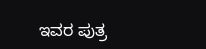ಇವರ ಪುತ್ರ